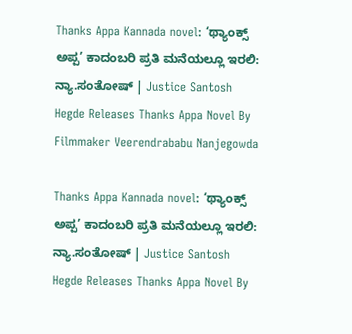Thanks Appa Kannada novel: ‘ಥ್ಯಾಂಕ್ಸ್‌ ಅಪ್ಪ’ ಕಾದಂಬರಿ ಪ್ರತಿ ಮನೆಯಲ್ಲೂ ಇರಲಿ: ನ್ಯಾ.ಸಂತೋಷ್‌ | Justice Santosh Hegde Releases Thanks Appa Novel By Filmmaker Veerendrababu Nanjegowda

Thanks Appa Kannada novel: ‘ಥ್ಯಾಂಕ್ಸ್‌ ಅಪ್ಪ’ ಕಾದಂಬರಿ ಪ್ರತಿ ಮನೆಯಲ್ಲೂ ಇರಲಿ: ನ್ಯಾ.ಸಂತೋಷ್‌ | Justice Santosh Hegde Releases Thanks Appa Novel By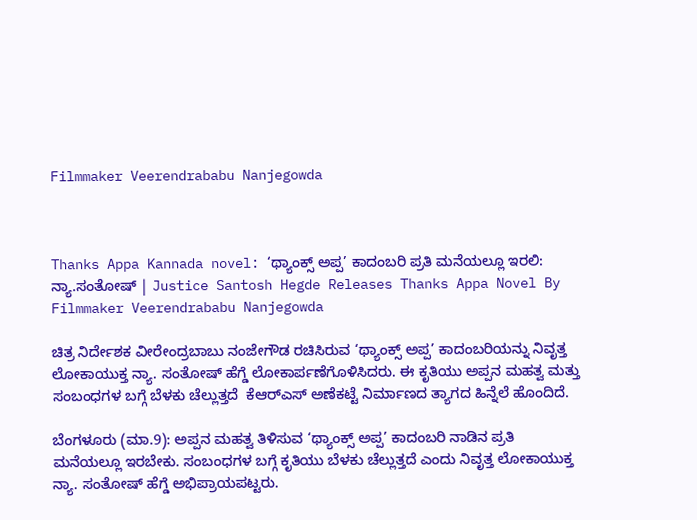Filmmaker Veerendrababu Nanjegowda



Thanks Appa Kannada novel: ‘ಥ್ಯಾಂಕ್ಸ್‌ ಅಪ್ಪ’ ಕಾದಂಬರಿ ಪ್ರತಿ ಮನೆಯಲ್ಲೂ ಇರಲಿ: ನ್ಯಾ.ಸಂತೋಷ್‌ | Justice Santosh Hegde Releases Thanks Appa Novel By Filmmaker Veerendrababu Nanjegowda

ಚಿತ್ರ ನಿರ್ದೇಶಕ ವೀರೇಂದ್ರಬಾಬು ನಂಜೇಗೌಡ ರಚಿಸಿರುವ ‘ಥ್ಯಾಂಕ್ಸ್ ಅಪ್ಪ’ ಕಾದಂಬರಿಯನ್ನು ನಿವೃತ್ತ ಲೋಕಾಯುಕ್ತ ನ್ಯಾ. ಸಂತೋಷ್‌ ಹೆಗ್ಡೆ ಲೋಕಾರ್ಪಣೆಗೊಳಿಸಿದರು. ಈ ಕೃತಿಯು ಅಪ್ಪನ ಮಹತ್ವ ಮತ್ತು ಸಂಬಂಧಗಳ ಬಗ್ಗೆ ಬೆಳಕು ಚೆಲ್ಲುತ್ತದೆ  ಕೆಆರ್‌ಎಸ್‌ ಅಣೆಕಟ್ಟೆ ನಿರ್ಮಾಣದ ತ್ಯಾಗದ ಹಿನ್ನೆಲೆ ಹೊಂದಿದೆ.

ಬೆಂಗಳೂರು (ಮಾ.9): ಅಪ್ಪನ ಮಹತ್ವ ತಿಳಿಸುವ ‘ಥ್ಯಾಂಕ್ಸ್ ಅಪ್ಪ’ ಕಾದಂಬರಿ ನಾಡಿನ ಪ್ರತಿ ಮನೆಯಲ್ಲೂ ಇರಬೇಕು. ಸಂಬಂಧಗಳ ಬಗ್ಗೆ ಕೃತಿಯು ಬೆಳಕು ಚೆಲ್ಲುತ್ತದೆ ಎಂದು ನಿವೃತ್ತ ಲೋಕಾಯುಕ್ತ ನ್ಯಾ. ಸಂತೋಷ್‌ ಹೆಗ್ಡೆ ಅಭಿಪ್ರಾಯಪಟ್ಟರು.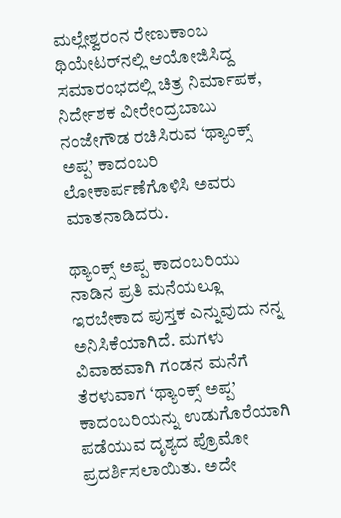ಮಲ್ಲೇಶ್ವರಂನ ರೇಣುಕಾಂಬ ಥಿಯೇಟರ್‌ನಲ್ಲಿ ಆಯೋಜಿಸಿದ್ದ ಸಮಾರಂಭದಲ್ಲಿ ಚಿತ್ರ ನಿರ್ಮಾಪಕ, ನಿರ್ದೇಶಕ ವೀರೇಂದ್ರಬಾಬು ನಂಜೇಗೌಡ ರಚಿಸಿರುವ ‘ಥ್ಯಾಂಕ್ಸ್ ಅಪ್ಪ’ ಕಾದಂಬರಿ ಲೋಕಾರ್ಪಣೆಗೊಳಿಸಿ ಅವರು ಮಾತನಾಡಿದರು.

ಥ್ಯಾಂಕ್ಸ್ ಅಪ್ಪ ಕಾದಂಬರಿಯು ನಾಡಿನ ಪ್ರತಿ ಮನೆಯಲ್ಲೂ ಇರಬೇಕಾದ ಪುಸ್ತಕ ಎನ್ನುವುದು ನನ್ನ ಅನಿಸಿಕೆಯಾಗಿದೆ. ಮಗಳು ವಿವಾಹವಾಗಿ ಗಂಡನ ಮನೆಗೆ ತೆರಳುವಾಗ ‘ಥ್ಯಾಂಕ್ಸ್ ಅಪ್ಪ’ ಕಾದಂಬರಿಯನ್ನು ಉಡುಗೊರೆಯಾಗಿ ಪಡೆಯುವ ದೃಶ್ಯದ ಪ್ರೊಮೋ ಪ್ರದರ್ಶಿಸಲಾಯಿತು. ಅದೇ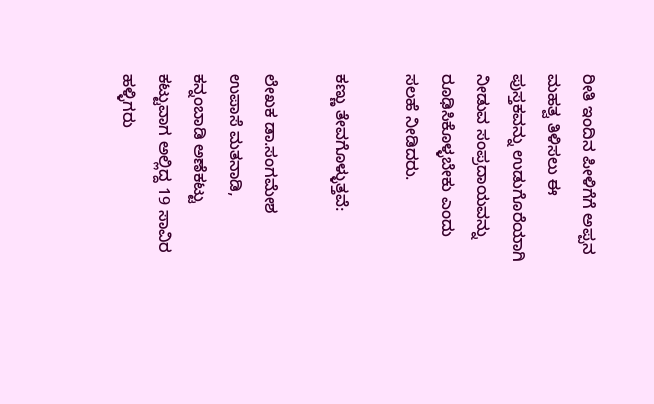ರೀತಿ ಇಂದಿನ ಪೀಳಿಗೆಗೆ ಅಪ್ಪನ ಮಹತ್ವ ತಿಳಿಸಲು ಈ ಪುಸ್ತಕವನ್ನು ಉಡುಗೊರೆಯಾಗಿ ನೀಡುವ ಸಂಪ್ರದಾಯವನ್ನು ರೂಢಿಸಿಕೊಳ್ಳಬೇಕು ಎಂದು ಸಲಹೆ ನೀಡಿದರು.

ಕಣ್ಣು ತೇವಗೊಳ್ಳುತ್ತವೆ:

ಲೇಖಕ ಡಾ.ಸಂಗಮೇಶ ಉಪಾಸೆ ಮತನಾಡಿ, ಕನ್ನಂಬಾಡಿ ಅಣೆಕಟ್ಟು ಕಟ್ಟುವಾಗ ಅಲ್ಲಿದ್ದ 19 ಸಾವಿರ ಹಳ್ಳಿಗರು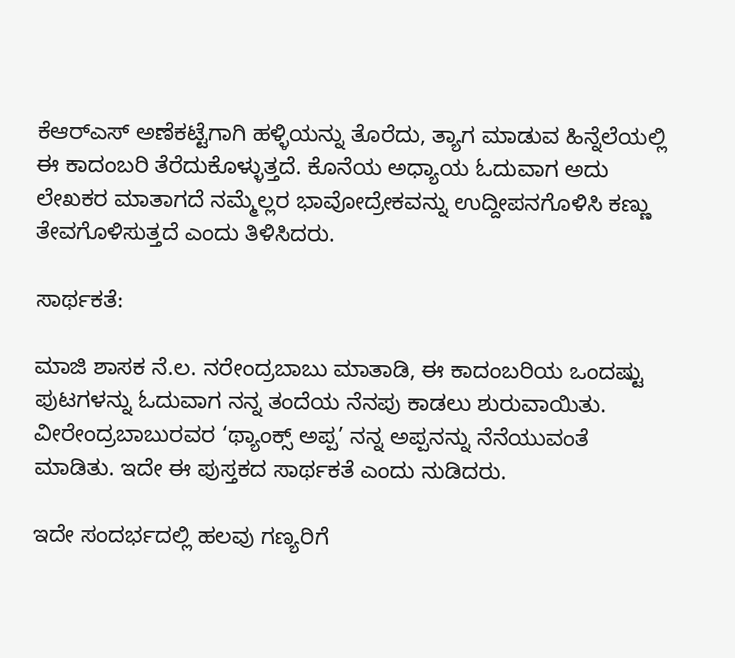ಕೆಆರ್‌ಎಸ್‌ ಅಣೆಕಟ್ಟೆಗಾಗಿ ಹಳ್ಳಿಯನ್ನು ತೊರೆದು, ತ್ಯಾಗ ಮಾಡುವ ಹಿನ್ನೆಲೆಯಲ್ಲಿ ಈ ಕಾದಂಬರಿ ತೆರೆದುಕೊಳ್ಳುತ್ತದೆ. ಕೊನೆಯ ಅಧ್ಯಾಯ ಓದುವಾಗ ಅದು ಲೇಖಕರ ಮಾತಾಗದೆ ನಮ್ಮೆಲ್ಲರ ಭಾವೋದ್ರೇಕವನ್ನು ಉದ್ದೀಪನಗೊಳಿಸಿ ಕಣ್ಣು ತೇವಗೊಳಿಸುತ್ತದೆ ಎಂದು ತಿಳಿಸಿದರು.

ಸಾರ್ಥಕತೆ:

ಮಾಜಿ ಶಾಸಕ ನೆ.ಲ. ನರೇಂದ್ರಬಾಬು ಮಾತಾಡಿ, ಈ ಕಾದಂಬರಿಯ ಒಂದಷ್ಟು ಪುಟಗಳನ್ನು ಓದುವಾಗ ನನ್ನ ತಂದೆಯ ನೆನಪು ಕಾಡಲು ಶುರುವಾಯಿತು. ವೀರೇಂದ್ರಬಾಬುರವರ ‘ಥ್ಯಾಂಕ್ಸ್ ಅಪ್ಪ’ ನನ್ನ ಅಪ್ಪನನ್ನು ನೆನೆಯುವಂತೆ ಮಾಡಿತು. ಇದೇ ಈ ಪುಸ್ತಕದ ಸಾರ್ಥಕತೆ ಎಂದು ನುಡಿದರು.

ಇದೇ ಸಂದರ್ಭದಲ್ಲಿ ಹಲವು ಗಣ್ಯರಿಗೆ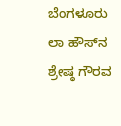ಬೆಂಗಳೂರು ಲಾ ಹೌಸ್‌ನ ಶ್ರೇಷ್ಠ ಗೌರವ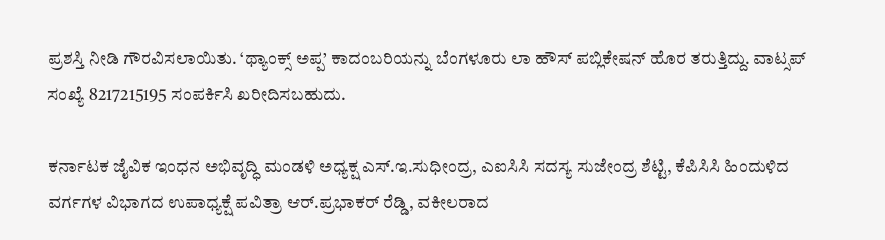ಪ್ರಶಸ್ತಿ ನೀಡಿ ಗೌರವಿಸಲಾಯಿತು. ‘ಥ್ಯಾಂಕ್ಸ್ ಅಪ್ಪ’ ಕಾದಂಬರಿಯನ್ನು ಬೆಂಗಳೂರು ಲಾ ಹೌಸ್ ಪಬ್ಲಿಕೇಷನ್ ಹೊರ ತರುತ್ತಿದ್ದು. ವಾಟ್ಸಪ್‌ ಸಂಖ್ಯೆ 8217215195 ಸಂಪರ್ಕಿಸಿ ಖರೀದಿಸಬಹುದು.

ಕರ್ನಾಟಕ ಜೈವಿಕ ಇಂಧನ ಅಭಿವೃದ್ಧಿ ಮಂಡಳಿ ಅಧ್ಯಕ್ಷ ಎಸ್.ಇ.ಸುಧೀಂದ್ರ, ಎಐಸಿಸಿ ಸದಸ್ಯ ಸುಜೇಂದ್ರ ಶೆಟ್ಟಿ, ಕೆಪಿಸಿಸಿ ಹಿಂದುಳಿದ ವರ್ಗಗಳ ವಿಭಾಗದ ಉಪಾಧ್ಯಕ್ಷೆ ಪವಿತ್ರಾ ಆರ್.ಪ್ರಭಾಕರ್ ರೆಡ್ಡಿ, ವಕೀಲರಾದ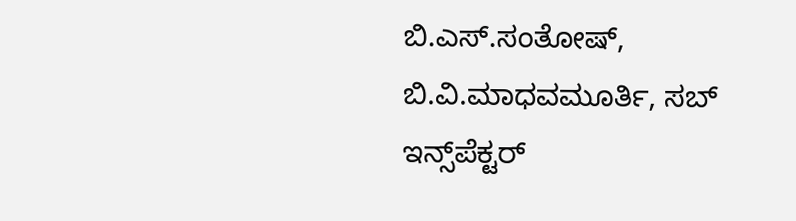ಬಿ.ಎಸ್.ಸಂತೋಷ್, ಬಿ.ವಿ.ಮಾಧವಮೂರ್ತಿ, ಸಬ್‌ ಇನ್ಸ್‌ಪೆಕ್ಟರ್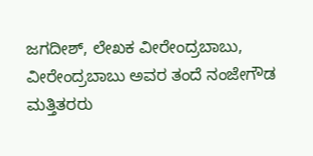ಜಗದೀಶ್, ಲೇಖಕ ವೀರೇಂದ್ರಬಾಬು, ವೀರೇಂದ್ರಬಾಬು ಅವರ ತಂದೆ ನಂಜೇಗೌಡ ಮತ್ತಿತರರು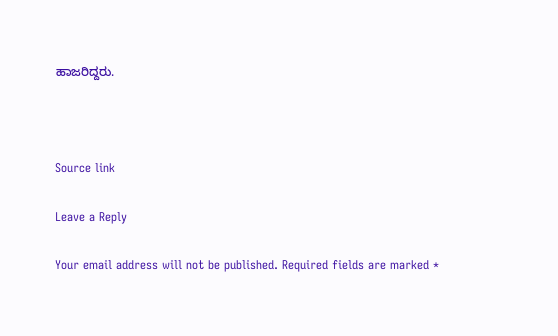ಹಾಜರಿದ್ದರು.



Source link

Leave a Reply

Your email address will not be published. Required fields are marked *